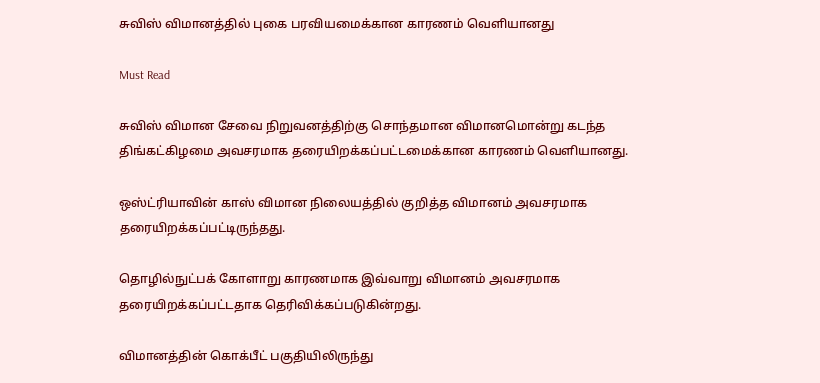சுவிஸ் விமானத்தில் புகை பரவியமைக்கான காரணம் வெளியானது

Must Read

சுவிஸ் விமான சேவை நிறுவனத்திற்கு சொந்தமான விமானமொன்று கடந்த திங்கட்கிழமை அவசரமாக தரையிறக்கப்பட்டமைக்கான காரணம் வெளியானது.

ஒஸ்ட்ரியாவின் காஸ் விமான நிலையத்தில் குறித்த விமானம் அவசரமாக தரையிறக்கப்பட்டிருந்தது.

தொழில்நுட்பக் கோளாறு காரணமாக இவ்வாறு விமானம் அவசரமாக தரையிறக்கப்பட்டதாக தெரிவிக்கப்படுகின்றது.

விமானத்தின் கொக்பீட் பகுதியிலிருந்து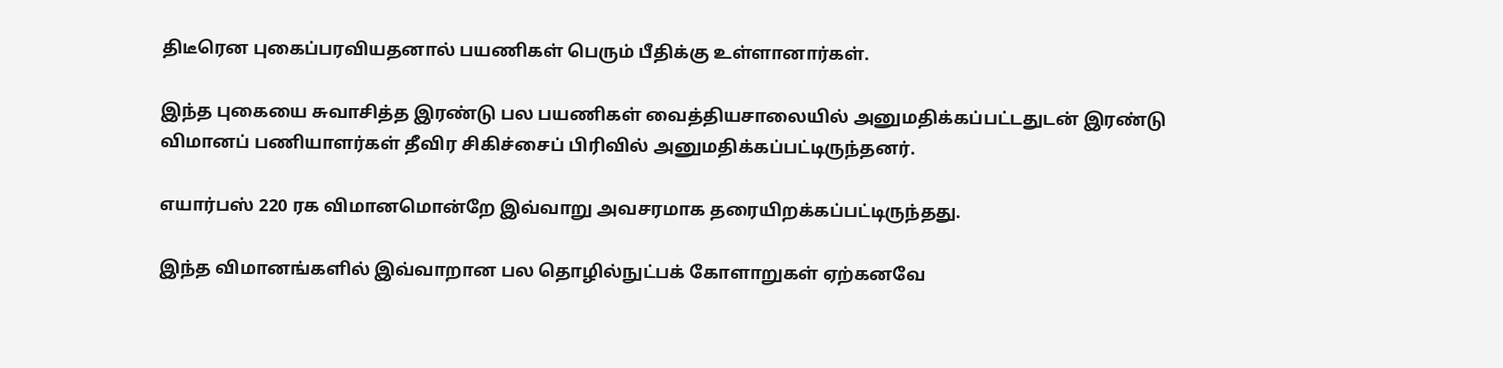திடீரென புகைப்பரவியதனால் பயணிகள் பெரும் பீதிக்கு உள்ளானார்கள்.

இந்த புகையை சுவாசித்த இரண்டு பல பயணிகள் வைத்தியசாலையில் அனுமதிக்கப்பட்டதுடன் இரண்டு விமானப் பணியாளர்கள் தீவிர சிகிச்சைப் பிரிவில் அனுமதிக்கப்பட்டிருந்தனர்.

எயார்பஸ் 220 ரக விமானமொன்றே இவ்வாறு அவசரமாக தரையிறக்கப்பட்டிருந்தது.

இந்த விமானங்களில் இவ்வாறான பல தொழில்நுட்பக் கோளாறுகள் ஏற்கனவே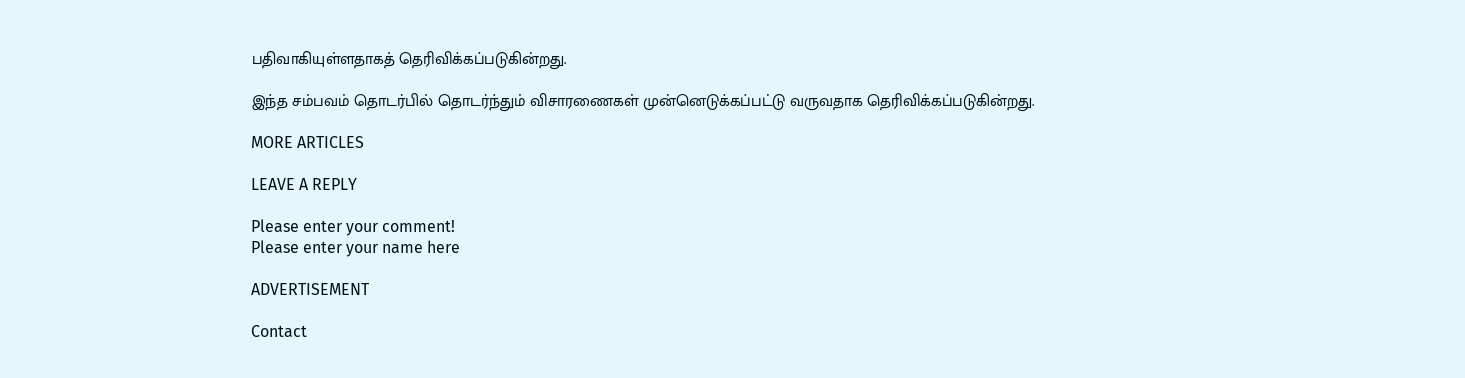பதிவாகியுள்ளதாகத் தெரிவிக்கப்படுகின்றது.

இந்த சம்பவம் தொடர்பில் தொடர்ந்தும் விசாரணைகள் முன்னெடுக்கப்பட்டு வருவதாக தெரிவிக்கப்படுகின்றது.

MORE ARTICLES

LEAVE A REPLY

Please enter your comment!
Please enter your name here

ADVERTISEMENT

Contact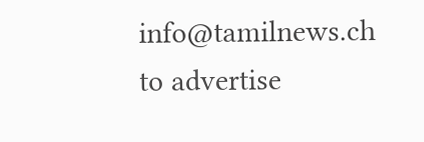info@tamilnews.ch
to advertise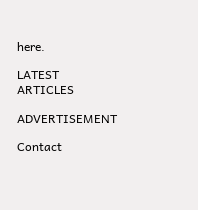here.

LATEST ARTICLES

ADVERTISEMENT

Contact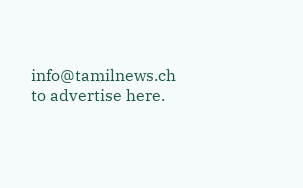info@tamilnews.ch
to advertise here.